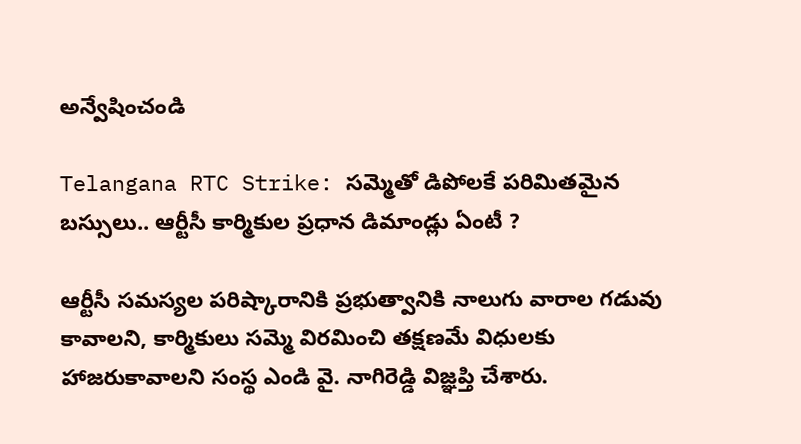అన్వేషించండి

Telangana RTC Strike: సమ్మెతో డిపోలకే పరిమితమైన బస్సులు.. ఆర్టీసీ కార్మికుల ప్రధాన డిమాండ్లు ఏంటీ ?

ఆర్టీసీ సమస్యల పరిష్కారానికి ప్రభుత్వానికి నాలుగు వారాల గడువు కావాలని, కార్మికులు సమ్మె విరమించి తక్షణమే విధులకు హాజరుకావాలని సంస్థ ఎండి వై. నాగిరెడ్డి విజ్ఞప్తి చేశారు.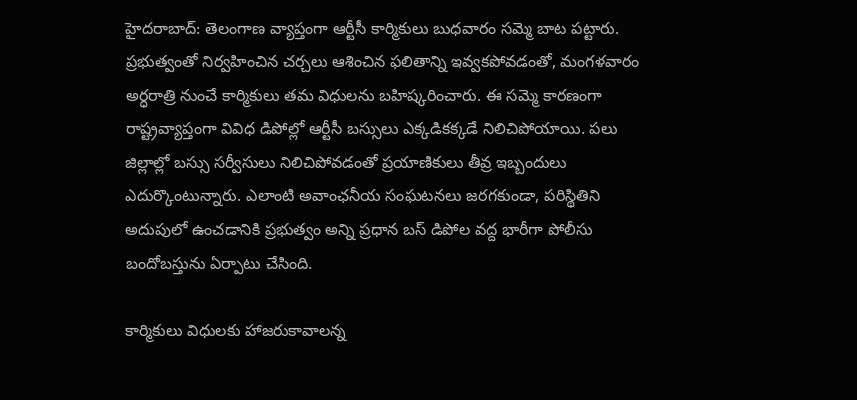హైదరాబాద్: తెలంగాణ వ్యాప్తంగా ఆర్టీసీ కార్మికులు బుధవారం సమ్మె బాట పట్టారు. ప్రభుత్వంతో నిర్వహించిన చర్చలు ఆశించిన ఫలితాన్ని ఇవ్వకపోవడంతో, మంగళవారం అర్ధరాత్రి నుంచే కార్మికులు తమ విధులను బహిష్కరించారు. ఈ సమ్మె కారణంగా రాష్ట్రవ్యాప్తంగా వివిధ డిపోల్లో ఆర్టీసీ బస్సులు ఎక్కడికక్కడే నిలిచిపోయాయి. పలు జిల్లాల్లో బస్సు సర్వీసులు నిలిచిపోవడంతో ప్రయాణికులు తీవ్ర ఇబ్బందులు ఎదుర్కొంటున్నారు. ఎలాంటి అవాంఛనీయ సంఘటనలు జరగకుండా, పరిస్థితిని అదుపులో ఉంచడానికి ప్రభుత్వం అన్ని ప్రధాన బస్ డిపోల వద్ద భారీగా పోలీసు బందోబస్తును ఏర్పాటు చేసింది.

కార్మికులు విధులకు హాజరుకావాలన్న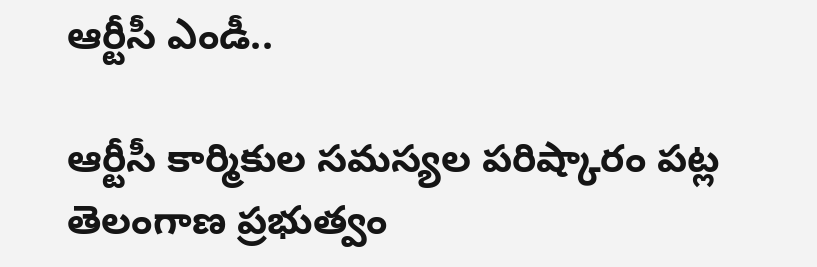ఆర్టీసీ ఎండీ..

ఆర్టీసీ కార్మికుల సమస్యల పరిష్కారం పట్ల తెలంగాణ ప్రభుత్వం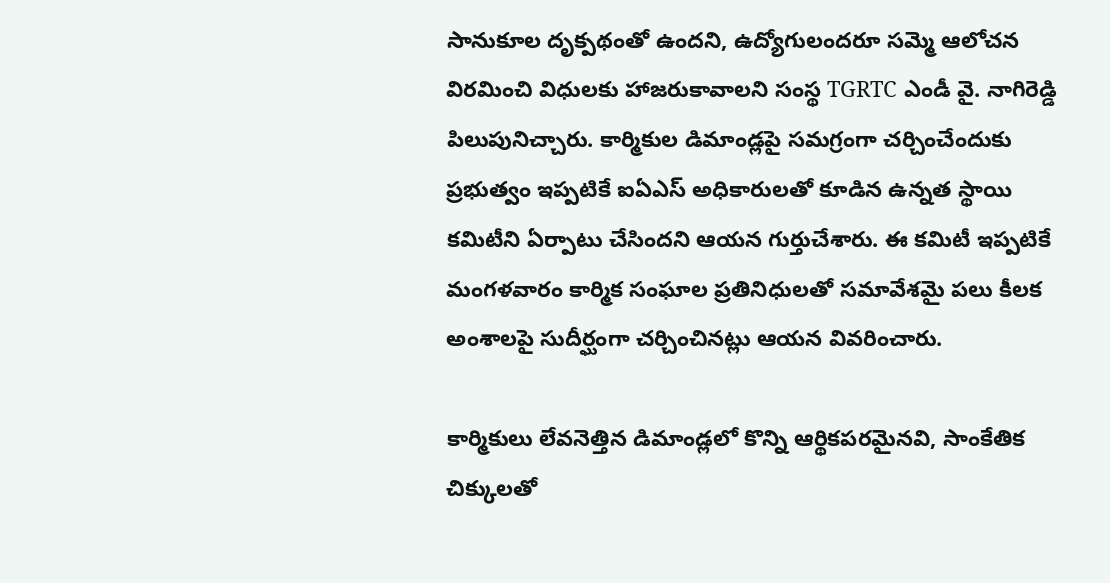సానుకూల దృక్పథంతో ఉందని, ఉద్యోగులందరూ సమ్మె ఆలోచన విరమించి విధులకు హాజరుకావాలని సంస్థ TGRTC ఎండీ వై. నాగిరెడ్డి పిలుపునిచ్చారు. కార్మికుల డిమాండ్లపై సమగ్రంగా చర్చించేందుకు ప్రభుత్వం ఇప్పటికే ఐఏఎస్ అధికారులతో కూడిన ఉన్నత స్థాయి కమిటీని ఏర్పాటు చేసిందని ఆయన గుర్తుచేశారు. ఈ కమిటీ ఇప్పటికే మంగళవారం కార్మిక సంఘాల ప్రతినిధులతో సమావేశమై పలు కీలక అంశాలపై సుదీర్ఘంగా చర్చించినట్లు ఆయన వివరించారు.

కార్మికులు లేవనెత్తిన డిమాండ్లలో కొన్ని ఆర్థికపరమైనవి, సాంకేతిక చిక్కులతో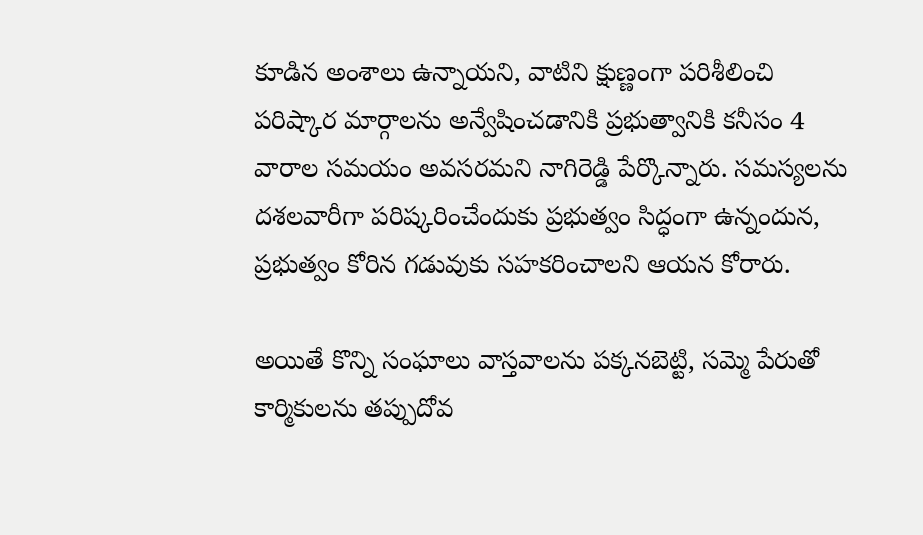కూడిన అంశాలు ఉన్నాయని, వాటిని క్షుణ్ణంగా పరిశీలించి పరిష్కార మార్గాలను అన్వేషించడానికి ప్రభుత్వానికి కనీసం 4 వారాల సమయం అవసరమని నాగిరెడ్డి పేర్కొన్నారు. సమస్యలను దశలవారీగా పరిష్కరించేందుకు ప్రభుత్వం సిద్ధంగా ఉన్నందున, ప్రభుత్వం కోరిన గడువుకు సహకరించాలని ఆయన కోరారు.

అయితే కొన్ని సంఘాలు వాస్తవాలను పక్కనబెట్టి, సమ్మె పేరుతో కార్మికులను తప్పుదోవ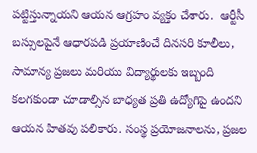పట్టిస్తున్నాయని ఆయన ఆగ్రహం వ్యక్తం చేశారు.  ఆర్టీసీ బస్సులపైనే ఆధారపడి ప్రయాణించే దినసరి కూలీలు, సామాన్య ప్రజలు మరియు విద్యార్థులకు ఇబ్బంది కలగకుండా చూడాల్సిన బాధ్యత ప్రతి ఉద్యోగిపై ఉందని ఆయన హితవు పలికారు. సంస్థ ప్రయోజనాలను, ప్రజల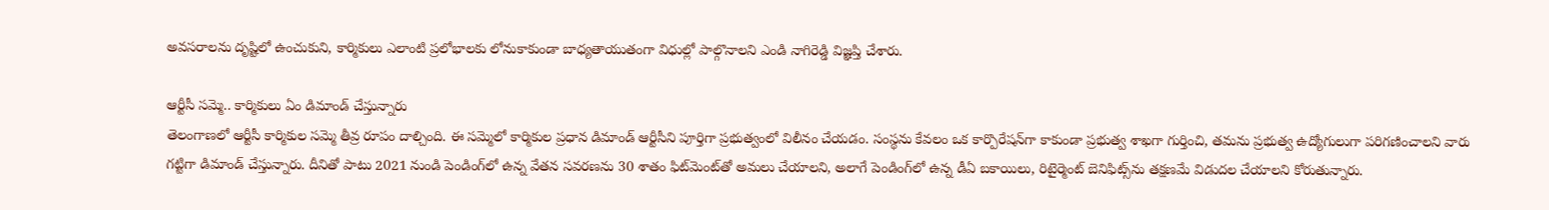అవసరాలను దృష్టిలో ఉంచుకుని, కార్మికులు ఎలాంటి ప్రలోభాలకు లోనుకాకుండా బాధ్యతాయుతంగా విధుల్లో పాల్గొనాలని ఎండి నాగిరెడ్డి విజ్ఞప్తి చేశారు.

ఆర్టీసీ సమ్మె.. కార్మికులు ఏం డిమాండ్ చేస్తున్నారు
తెలంగాణలో ఆర్టీసీ కార్మికుల సమ్మె తీవ్ర రూపం దాల్చింది. ఈ సమ్మెలో కార్మికుల ప్రధాన డిమాండ్ ఆర్టీసీని పూర్తిగా ప్రభుత్వంలో విలీనం చేయడం. సంస్థను కేవలం ఒక కార్పొరేషన్‌గా కాకుండా ప్రభుత్వ శాఖగా గుర్తించి, తమను ప్రభుత్వ ఉద్యోగులుగా పరిగణించాలని వారు గట్టిగా డిమాండ్ చేస్తున్నారు. దీనితో పాటు 2021 నుండి పెండింగ్‌లో ఉన్న వేతన సవరణను 30 శాతం ఫిట్‌మెంట్‌తో అమలు చేయాలని, అలాగే పెండింగ్‌లో ఉన్న డీఏ బకాయిలు, రిటైర్మెంట్ బెనిఫిట్స్‌ను తక్షణమే విడుదల చేయాలని కోరుతున్నారు.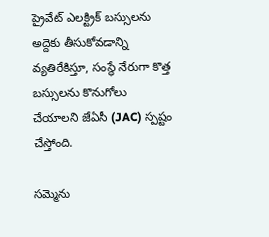ప్రైవేట్ ఎలక్ట్రిక్ బస్సులను అద్దెకు తీసుకోవడాన్ని వ్యతిరేకిస్తూ, సంస్థే నేరుగా కొత్త బస్సులను కొనుగోలు చేయాలని జేఏసీ (JAC) స్పష్టం చేస్తోంది.

సమ్మెను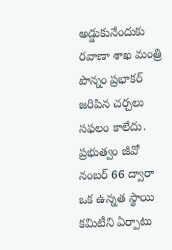అడ్డుకునేందుకు రవాణా శాఖ మంత్రి పొన్నం ప్రభాకర్ జరిపిన చర్చలు సఫలం కాలేదు. ప్రభుత్వం జీవో నంబర్ 66 ద్వారా ఒక ఉన్నత స్థాయి కమిటీని ఏర్పాటు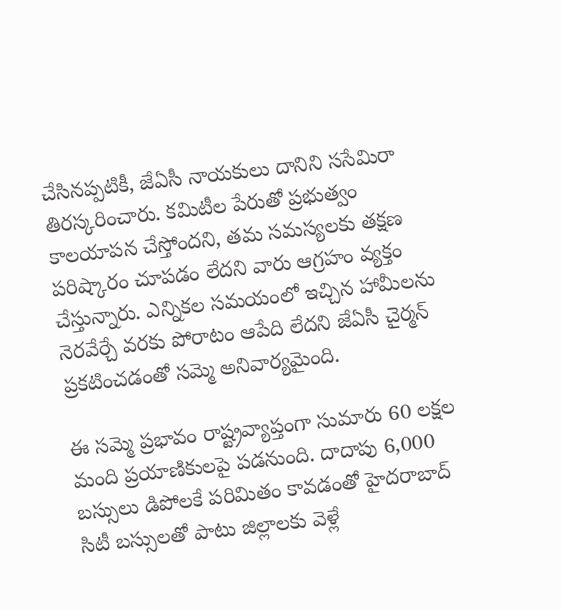చేసినప్పటికీ, జేఏసీ నాయకులు దానిని ససేమిరా తిరస్కరించారు. కమిటీల పేరుతో ప్రభుత్వం కాలయాపన చేస్తోందని, తమ సమస్యలకు తక్షణ పరిష్కారం చూపడం లేదని వారు ఆగ్రహం వ్యక్తం చేస్తున్నారు. ఎన్నికల సమయంలో ఇచ్చిన హామీలను నెరవేర్చే వరకు పోరాటం ఆపేది లేదని జేఏసీ చైర్మన్ ప్రకటించడంతో సమ్మె అనివార్యమైంది.

ఈ సమ్మె ప్రభావం రాష్ట్రవ్యాప్తంగా సుమారు 60 లక్షల మంది ప్రయాణికులపై పడనుంది. దాదాపు 6,000 బస్సులు డిపోలకే పరిమితం కావడంతో హైదరాబాద్ సిటీ బస్సులతో పాటు జిల్లాలకు వెళ్లే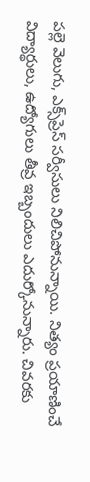పల్లె వెలుగు, ఎక్స్‌ప్రెస్ సర్వీసులు నిలిచిపోనున్నాయి. నిత్యం ప్రయాణించే విద్యార్థులు, ఉద్యోగులు తీవ్ర ఇబ్బందులు ఎదుర్కోనున్నారు. చివరకు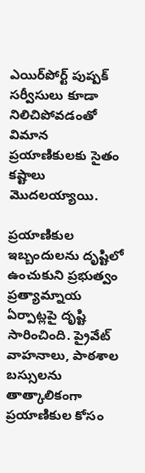ఎయిర్‌పోర్ట్ పుష్పక్ సర్వీసులు కూడా నిలిచిపోవడంతో విమాన ప్రయాణికులకు సైతం కష్టాలు మొదలయ్యాయి.

ప్రయాణికుల ఇబ్బందులను దృష్టిలో ఉంచుకుని ప్రభుత్వం ప్రత్యామ్నాయ ఏర్పాట్లపై దృష్టి సారించింది. ప్రైవేట్ వాహనాలు, పాఠశాల బస్సులను తాత్కాలికంగా ప్రయాణికుల కోసం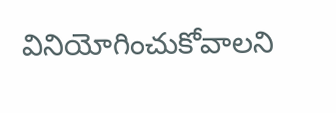వినియోగించుకోవాలని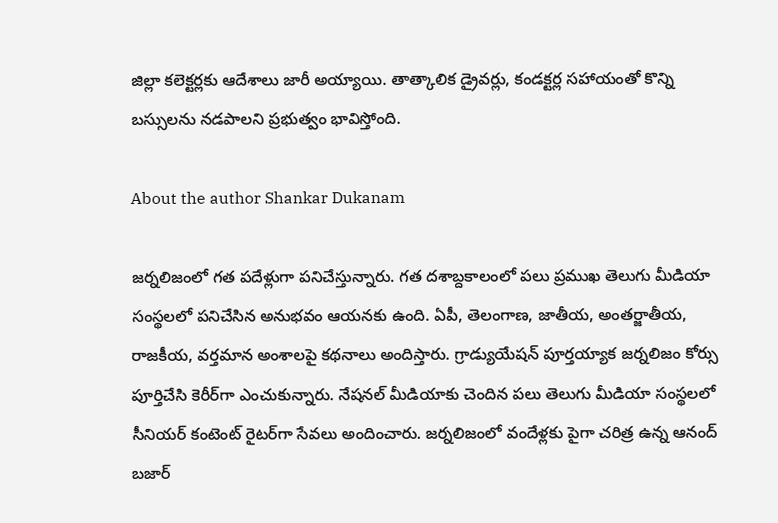జిల్లా కలెక్టర్లకు ఆదేశాలు జారీ అయ్యాయి. తాత్కాలిక డ్రైవర్లు, కండక్టర్ల సహాయంతో కొన్ని బస్సులను నడపాలని ప్రభుత్వం భావిస్తోంది.

About the author Shankar Dukanam

జర్నలిజంలో గత పదేళ్లుగా పనిచేస్తున్నారు. గత దశాబ్దకాలంలో పలు ప్రముఖ తెలుగు మీడియా సంస్థలలో పనిచేసిన అనుభవం ఆయనకు ఉంది. ఏపీ, తెలంగాణ, జాతీయ, అంతర్జాతీయ, రాజకీయ, వర్తమాన అంశాలపై కథనాలు అందిస్తారు. గ్రాడ్యుయేషన్ పూర్తయ్యాక జర్నలిజం కోర్సు పూర్తిచేసి కెరీర్‌గా ఎంచుకున్నారు. నేషనల్ మీడియాకు చెందిన పలు తెలుగు మీడియా సంస్థలలో సీనియర్ కంటెంట్ రైటర్‌గా సేవలు అందించారు. జర్నలిజంలో వందేళ్లకు పైగా చరిత్ర ఉన్న ఆనంద్ బజార్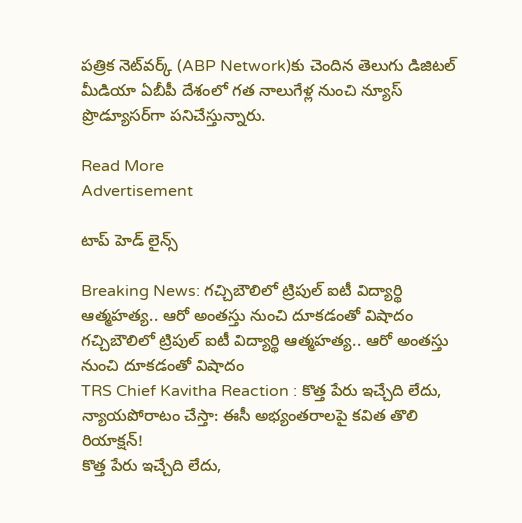పత్రిక నెట్‌వర్క్ (ABP Network)కు చెందిన తెలుగు డిజిటల్ మీడియా ఏబీపీ దేశంలో గత నాలుగేళ్ల నుంచి న్యూస్ ప్రొడ్యూసర్‌గా పనిచేస్తున్నారు.

Read More
Advertisement

టాప్ హెడ్ లైన్స్

Breaking News: గచ్చిబౌలిలో ట్రిపుల్‌ ఐటీ విద్యార్థి ఆత్మహత్య.. ఆరో అంతస్తు నుంచి దూకడంతో విషాదం
గచ్చిబౌలిలో ట్రిపుల్‌ ఐటీ విద్యార్థి ఆత్మహత్య.. ఆరో అంతస్తు నుంచి దూకడంతో విషాదం
TRS Chief Kavitha Reaction : కొత్త పేరు ఇచ్చేది లేదు, న్యాయపోరాటం చేస్తా: ఈసీ అభ్యంతరాలపై కవిత తొలి రియాక్షన్!
కొత్త పేరు ఇచ్చేది లేదు,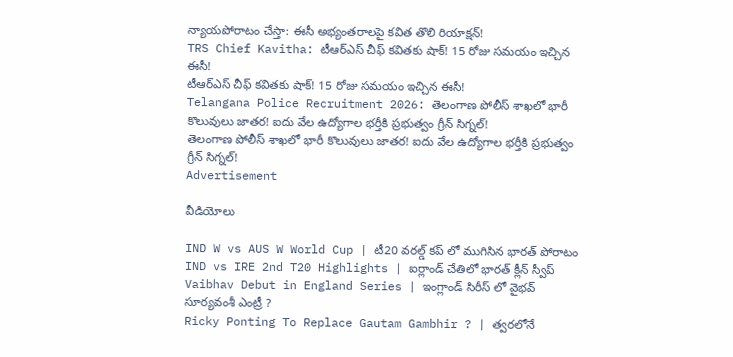న్యాయపోరాటం చేస్తా: ఈసీ అభ్యంతరాలపై కవిత తొలి రియాక్షన్!
TRS Chief Kavitha: టీఆర్‌ఎస్‌ చీఫ్‌ కవితకు షాక్‌! 15 రోజు సమయం ఇచ్చిన ఈసీ!
టీఆర్‌ఎస్‌ చీఫ్‌ కవితకు షాక్‌! 15 రోజు సమయం ఇచ్చిన ఈసీ!
Telangana Police Recruitment 2026: తెలంగాణ పోలీస్‌ శాఖలో భారీ కొలువులు జాతర! ఐదు వేల ఉద్యోగాల భర్తీకి ప్రభుత్వం గ్రీన్‌ సిగ్నల్!
తెలంగాణ పోలీస్‌ శాఖలో భారీ కొలువులు జాతర! ఐదు వేల ఉద్యోగాల భర్తీకి ప్రభుత్వం గ్రీన్‌ సిగ్నల్!
Advertisement

వీడియోలు

IND W vs AUS W World Cup | టీ20 వరల్డ్ కప్ లో ముగిసిన భారత్ పోరాటం
IND vs IRE 2nd T20 Highlights | ఐర్లాండ్ చేతిలో భారత్ క్లీన్ స్వీప్
Vaibhav Debut in England Series | ఇంగ్లాండ్ సిరీస్ లో వైభవ్ సూర్యవంశీ ఎంట్రీ ?
Ricky Ponting To Replace Gautam Gambhir ? | త్వరలోనే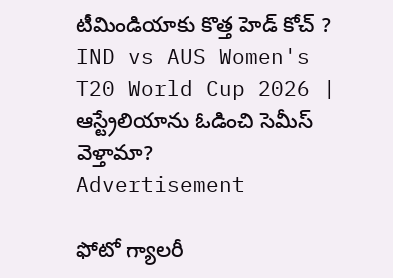టీమిండియాకు కొత్త హెడ్ కోచ్ ?
IND vs AUS Women's T20 World Cup 2026 | ఆస్ట్రేలియాను ఓడించి సెమీస్ వెళ్తామా?
Advertisement

ఫోటో గ్యాలరీ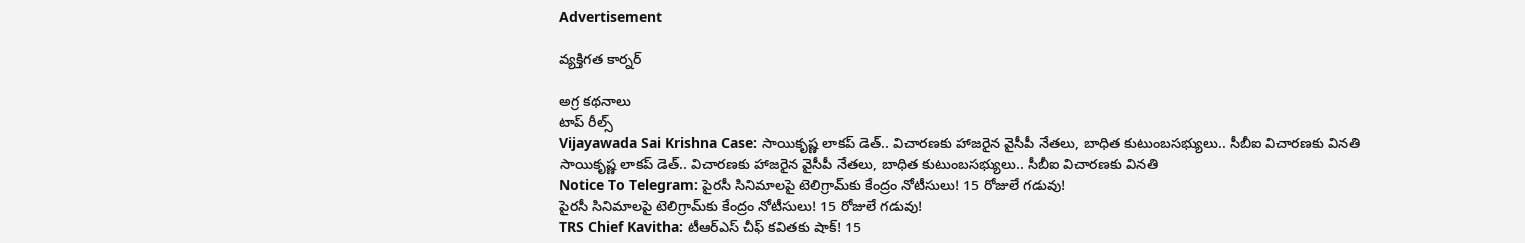Advertisement

వ్యక్తిగత కార్నర్

అగ్ర కథనాలు
టాప్ రీల్స్
Vijayawada Sai Krishna Case: సాయికృష్ణ లాకప్ డెత్.. విచారణకు హాజరైన వైసీపీ నేతలు, బాధిత కుటుంబసభ్యులు.. సీబీఐ విచారణకు వినతి
సాయికృష్ణ లాకప్ డెత్.. విచారణకు హాజరైన వైసీపీ నేతలు, బాధిత కుటుంబసభ్యులు.. సీబీఐ విచారణకు వినతి
Notice To Telegram: పైరసీ సినిమాలపై టెలిగ్రామ్‌కు కేంద్రం నోటీసులు! 15 రోజులే గడువు!
పైరసీ సినిమాలపై టెలిగ్రామ్‌కు కేంద్రం నోటీసులు! 15 రోజులే గడువు!
TRS Chief Kavitha: టీఆర్‌ఎస్‌ చీఫ్‌ కవితకు షాక్‌! 15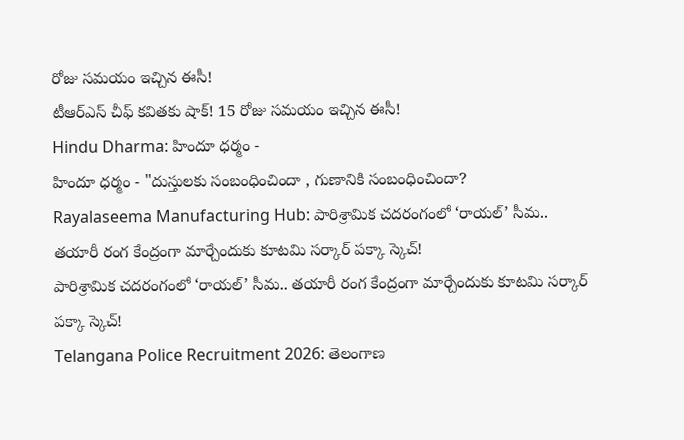రోజు సమయం ఇచ్చిన ఈసీ!
టీఆర్‌ఎస్‌ చీఫ్‌ కవితకు షాక్‌! 15 రోజు సమయం ఇచ్చిన ఈసీ!
Hindu Dharma: హిందూ ధర్మం -
హిందూ ధర్మం - "దుస్తులకు సంబంధించిందా , గుణానికి సంబంధించిందా?
Rayalaseema Manufacturing Hub: పారిశ్రామిక చదరంగంలో ‘రాయల్’ సీమ.. తయారీ రంగ కేంద్రంగా మార్చేందుకు కూటమి సర్కార్ పక్కా స్కెచ్!
పారిశ్రామిక చదరంగంలో ‘రాయల్’ సీమ.. తయారీ రంగ కేంద్రంగా మార్చేందుకు కూటమి సర్కార్ పక్కా స్కెచ్!
Telangana Police Recruitment 2026: తెలంగాణ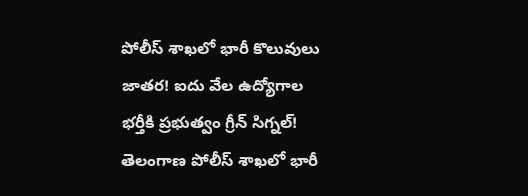పోలీస్‌ శాఖలో భారీ కొలువులు జాతర! ఐదు వేల ఉద్యోగాల భర్తీకి ప్రభుత్వం గ్రీన్‌ సిగ్నల్!
తెలంగాణ పోలీస్‌ శాఖలో భారీ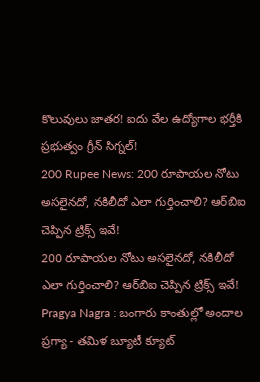కొలువులు జాతర! ఐదు వేల ఉద్యోగాల భర్తీకి ప్రభుత్వం గ్రీన్‌ సిగ్నల్!
200 Rupee News: 200 రూపాయల నోటు అసలైనదో, నకిలీదో ఎలా గుర్తించాలి? ఆర్‌బిఐ చెప్పిన ట్రిక్స్‌ ఇవే!
200 రూపాయల నోటు అసలైనదో, నకిలీదో ఎలా గుర్తించాలి? ఆర్‌బిఐ చెప్పిన ట్రిక్స్‌ ఇవే!
Pragya Nagra : బంగారు కాంతుల్లో అందాల ప్రగ్యా - తమిళ బ్యూటీ క్యూట్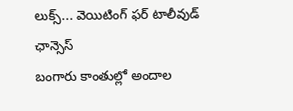లుక్స్... వెయిటింగ్ ఫర్ టాలీవుడ్ ఛాన్సెస్
బంగారు కాంతుల్లో అందాల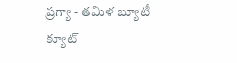ప్రగ్యా - తమిళ బ్యూటీ క్యూట్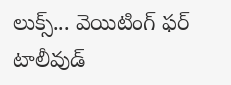లుక్స్... వెయిటింగ్ ఫర్ టాలీవుడ్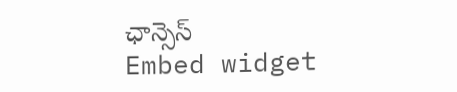ఛాన్సెస్
Embed widget